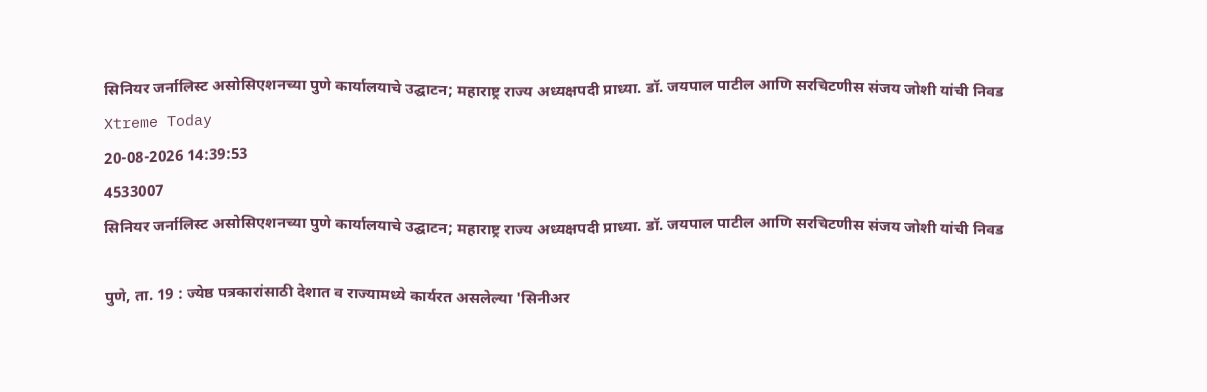सिनियर जर्नालिस्ट असोसिएशनच्या पुणे कार्यालयाचे उद्घाटन; महाराष्ट्र राज्य अध्यक्षपदी प्राध्या. डॉ. जयपाल पाटील आणि सरचिटणीस संजय जोशी यांची निवड
Xtreme Today
20-08-2026 14:39:53
4533007
सिनियर जर्नालिस्ट असोसिएशनच्या पुणे कार्यालयाचे उद्घाटन; महाराष्ट्र राज्य अध्यक्षपदी प्राध्या. डॉ. जयपाल पाटील आणि सरचिटणीस संजय जोशी यांची निवड

पुणे, ता. 19 : ज्येष्ठ पत्रकारांसाठी देशात व राज्यामध्ये कार्यरत असलेल्या 'सिनीअर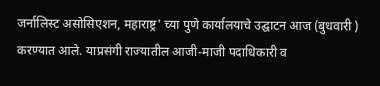जर्नालिस्ट असोसिएशन, महाराष्ट्र' च्या पुणे कार्यालयाचे उद्घाटन आज (बुधवारी ) करण्यात आले. याप्रसंगी राज्यातील आजी-माजी पदाधिकारी व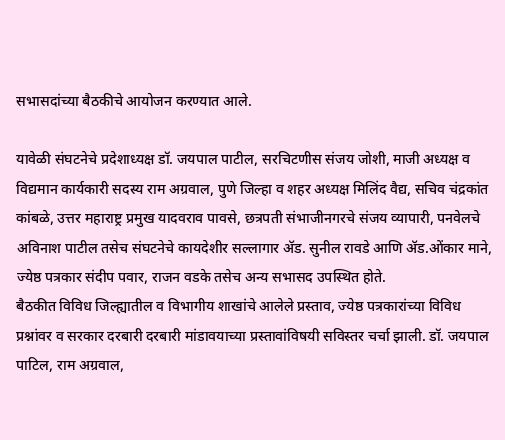सभासदांच्या बैठकीचे आयोजन करण्यात आले.

यावेळी संघटनेचे प्रदेशाध्यक्ष डॉ. जयपाल पाटील, सरचिटणीस संजय जोशी, माजी अध्यक्ष व विद्यमान कार्यकारी सदस्य राम अग्रवाल, पुणे जिल्हा व शहर अध्यक्ष मिलिंद वैद्य, सचिव चंद्रकांत कांबळे, उत्तर महाराष्ट्र प्रमुख यादवराव पावसे, छत्रपती संभाजीनगरचे संजय व्यापारी, पनवेलचे अविनाश पाटील तसेच संघटनेचे कायदेशीर सल्लागार ॲड. सुनील रावडे आणि ॲड.ओंकार माने, ज्येष्ठ पत्रकार संदीप पवार, राजन वडके तसेच अन्य सभासद उपस्थित होते.
बैठकीत विविध जिल्ह्यातील व विभागीय शाखांचे आलेले प्रस्ताव, ज्येष्ठ पत्रकारांच्या विविध प्रश्नांवर व सरकार दरबारी दरबारी मांडावयाच्या प्रस्तावांविषयी सविस्तर चर्चा झाली. डॉ. जयपाल पाटिल, राम अग्रवाल,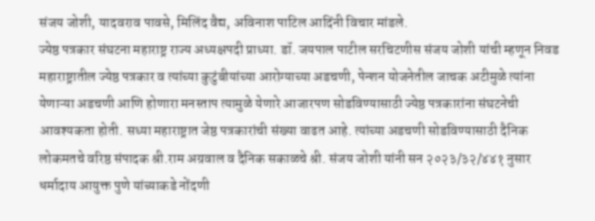संजय जोशी, यादवराव पावसे, मिलिंद वैद्य, अविनाश पाटिल आदिंनी विचार मांडले.
ज्येष्ठ पत्रकार संघटना महाराष्ट्र राज्य अध्यक्षपदी प्राध्या. डॉ. जयपाल पाटील सरचिटणीस संजय जोशी यांची म्हणून निवड
महाराष्ट्रातील ज्येष्ठ पत्रकार व त्यांच्या कुटुंबीयांच्या आरोग्याच्या अडचणी, पेन्शन योजनेतील जाचक अटीमुळे त्यांना येणाऱ्या अडचणी आणि होणारा मनस्ताप त्यामुळे येणारे आजारपण सोडविण्यासाठी ज्येष्ठ पत्रकारांना संघटनेची आवश्यकता होती. सध्या महाराष्ट्रात जेष्ठ पत्रकारांची संख्या वाढत आहे. त्यांच्या अडचणी सोडविण्यासाठी दैनिक लोकमतचे वरिष्ठ संपादक श्री.राम अग्रवाल व दैनिक सकाळचे श्री. संजय जोशी यांनी सन २०२३/३२/४४१ नुसार धर्मादाय आयुक्त पुणे यांच्याकडे नोंदणी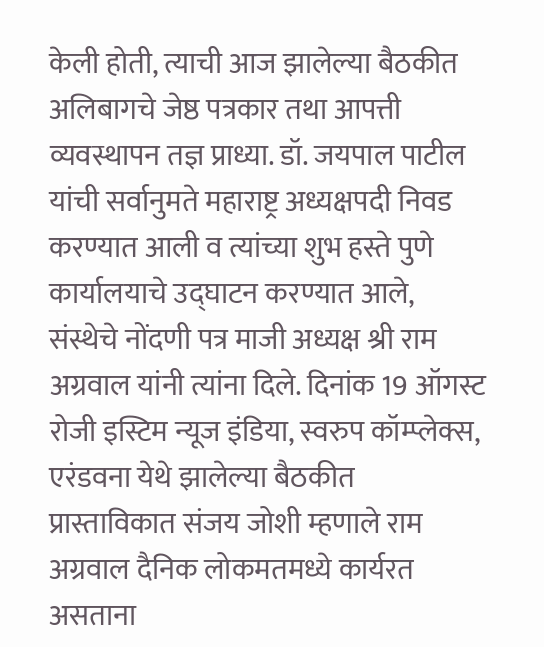केली होती, त्याची आज झालेल्या बैठकीत अलिबागचे जेष्ठ पत्रकार तथा आपत्ती व्यवस्थापन तज्ञ प्राध्या. डॉ. जयपाल पाटील यांची सर्वानुमते महाराष्ट्र अध्यक्षपदी निवड करण्यात आली व त्यांच्या शुभ हस्ते पुणे कार्यालयाचे उद्घाटन करण्यात आले, संस्थेचे नोंदणी पत्र माजी अध्यक्ष श्री राम अग्रवाल यांनी त्यांना दिले. दिनांक 19 ऑगस्ट रोजी इस्टिम न्यूज इंडिया, स्वरुप कॉम्प्लेक्स, एरंडवना येथे झालेल्या बैठकीत प्रास्ताविकात संजय जोशी म्हणाले राम अग्रवाल दैनिक लोकमतमध्ये कार्यरत असताना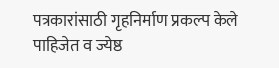पत्रकारांसाठी गृहनिर्माण प्रकल्प केले पाहिजेत व ज्येष्ठ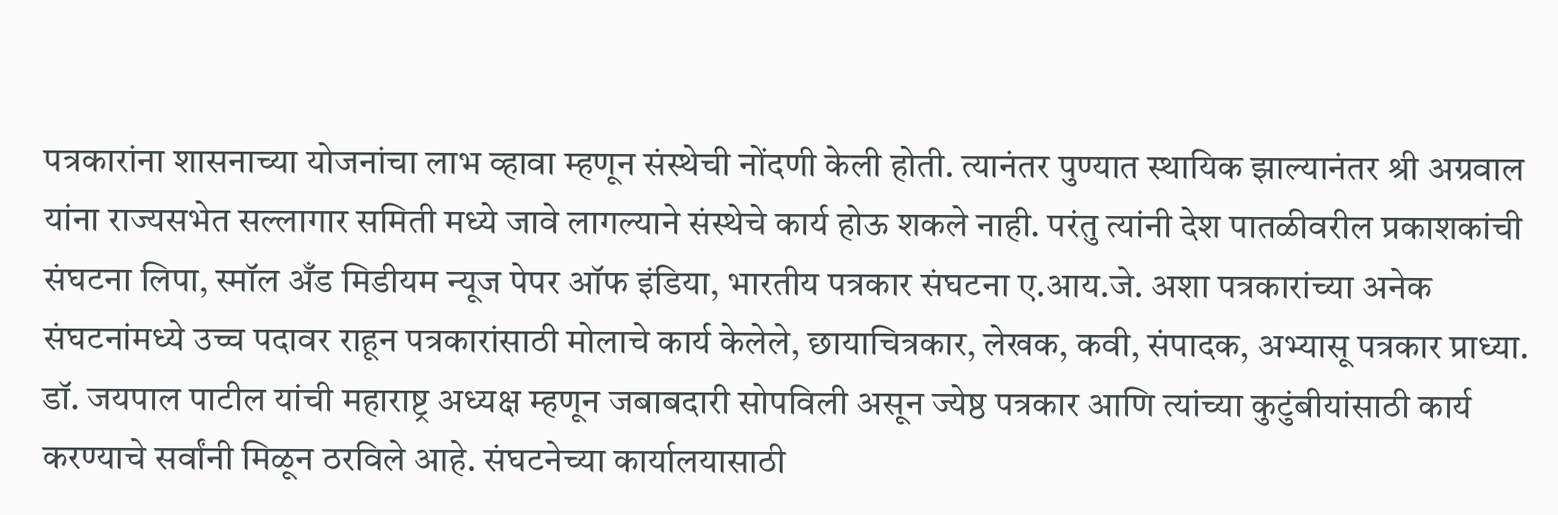पत्रकारांना शासनाच्या योजनांचा लाभ व्हावा म्हणून संस्थेची नोंदणी केली होती. त्यानंतर पुण्यात स्थायिक झाल्यानंतर श्री अग्रवाल यांना राज्यसभेत सल्लागार समिती मध्ये जावे लागल्याने संस्थेचे कार्य होऊ शकले नाही. परंतु त्यांनी देश पातळीवरील प्रकाशकांची संघटना लिपा, स्मॉल अँड मिडीयम न्यूज पेपर ऑफ इंडिया, भारतीय पत्रकार संघटना ए.आय.जे. अशा पत्रकारांच्या अनेक संघटनांमध्ये उच्च पदावर राहून पत्रकारांसाठी मोलाचे कार्य केलेले, छायाचित्रकार, लेखक, कवी, संपादक, अभ्यासू पत्रकार प्राध्या. डॉ. जयपाल पाटील यांची महाराष्ट्र अध्यक्ष म्हणून जबाबदारी सोपविली असून ज्येष्ठ पत्रकार आणि त्यांच्या कुटुंबीयांसाठी कार्य करण्याचे सर्वांनी मिळून ठरविले आहे. संघटनेच्या कार्यालयासाठी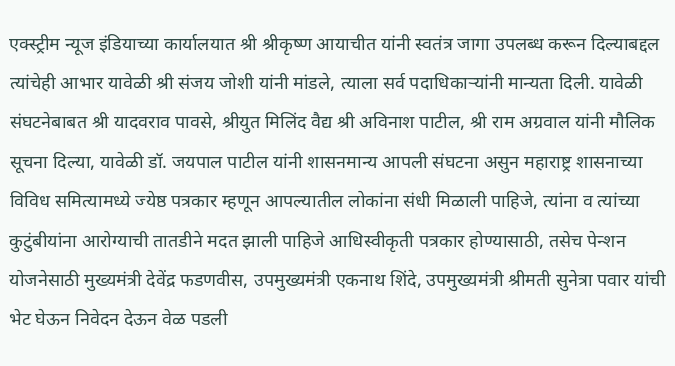एक्स्ट्रीम न्यूज इंडियाच्या कार्यालयात श्री श्रीकृष्ण आयाचीत यांनी स्वतंत्र जागा उपलब्ध करून दिल्याबद्दल त्यांचेही आभार यावेळी श्री संजय जोशी यांनी मांडले, त्याला सर्व पदाधिकाऱ्यांनी मान्यता दिली. यावेळी संघटनेबाबत श्री यादवराव पावसे, श्रीयुत मिलिंद वैद्य श्री अविनाश पाटील, श्री राम अग्रवाल यांनी मौलिक सूचना दिल्या, यावेळी डॉ. जयपाल पाटील यांनी शासनमान्य आपली संघटना असुन महाराष्ट्र शासनाच्या विविध समित्यामध्ये ज्येष्ठ पत्रकार म्हणून आपल्यातील लोकांना संधी मिळाली पाहिजे, त्यांना व त्यांच्या कुटुंबीयांना आरोग्याची तातडीने मदत झाली पाहिजे आधिस्वीकृती पत्रकार होण्यासाठी, तसेच पेन्शन योजनेसाठी मुख्यमंत्री देवेंद्र फडणवीस, उपमुख्यमंत्री एकनाथ शिंदे, उपमुख्यमंत्री श्रीमती सुनेत्रा पवार यांची भेट घेऊन निवेदन देऊन वेळ पडली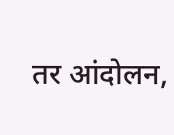तर आंदोलन,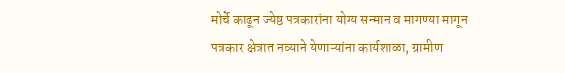मोर्चे काढून ज्येष्ठ पत्रकारांना योग्य सन्मान व मागण्या मागून पत्रकार क्षेत्रात नव्याने येणाऱ्यांना कार्यशाळा, ग्रामीण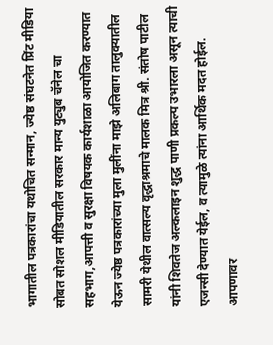भागातील पत्रकारांचा यथोचित सन्मान, ज्येष्ठ संघटनेत प्रिंट मीडिया सोबत सोशल मीडियातील सरकार मान्य युट्युब चॅनेल चा सहभाग,आपत्ती व सुरक्षा विषयक कार्यशाळा आयोजित करण्यात येऊन ज्येष्ठ पत्रकारांच्या मुला मुलींना माझे अलिबाग तालुक्यातील सामरी येथील वात्सल्य वृद्धाश्रमाचे मालक मित्र श्री. संतोष पाटील यांनी शिवतेज अल्कलाइन शुद्ध पाणी प्रकल्प उभारला असून त्याची एजन्सी देण्यात येईल, व त्यामुळे त्यांना आर्थिक मदत होईल. आपणावर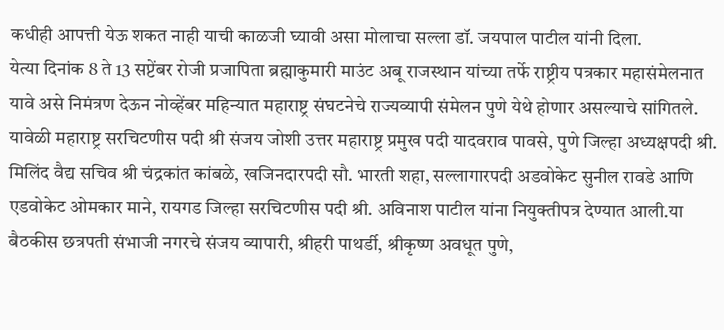कधीही आपत्ती येऊ शकत नाही याची काळजी घ्यावी असा मोलाचा सल्ला डॉ. जयपाल पाटील यांनी दिला.
येत्या दिनांक 8 ते 13 सप्टेंबर रोजी प्रजापिता ब्रह्माकुमारी माउंट अबू राजस्थान यांच्या तर्फे राष्ट्रीय पत्रकार महासंमेलनात यावे असे निमंत्रण देऊन नोव्हेंबर महिन्यात महाराष्ट्र संघटनेचे राज्यव्यापी संमेलन पुणे येथे होणार असल्याचे सांगितले. यावेळी महाराष्ट्र सरचिटणीस पदी श्री संजय जोशी उत्तर महाराष्ट्र प्रमुख पदी यादवराव पावसे, पुणे जिल्हा अध्यक्षपदी श्री. मिलिंद वैद्य सचिव श्री चंद्रकांत कांबळे, खजिनदारपदी सौ. भारती शहा, सल्लागारपदी अडवोकेट सुनील रावडे आणि एडवोकेट ओमकार माने, रायगड जिल्हा सरचिटणीस पदी श्री. अविनाश पाटील यांना नियुक्तीपत्र देण्यात आली.या बैठकीस छत्रपती संभाजी नगरचे संजय व्यापारी, श्रीहरी पाथर्डी, श्रीकृष्ण अवधूत पुणे,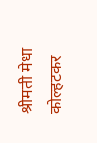श्रीमती मेधा कोल्हटकर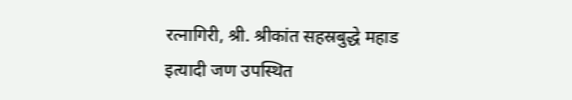रत्नागिरी, श्री. श्रीकांत सहस्रबुद्धे महाड इत्यादी जण उपस्थित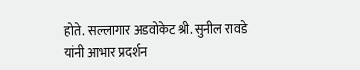होते. सल्लागार अडवोकेट श्री. सुनील रावडे यांनी आभार प्रदर्शन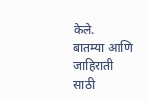केले.
बातम्या आणि जाहिराती साठी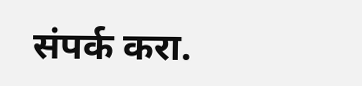संपर्क करा.